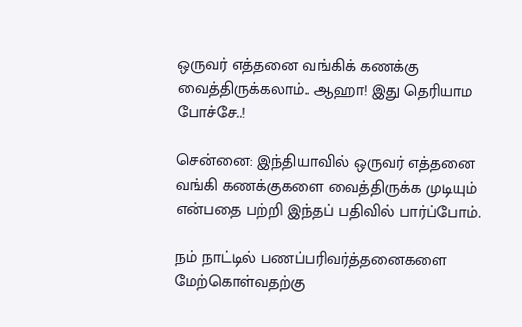ஒருவர் எத்தனை வங்கிக் கணக்கு வைத்திருக்கலாம்.. ஆஹா! இது தெரியாம போச்சே..!

சென்னை: இந்தியாவில் ஒருவர் எத்தனை வங்கி கணக்குகளை வைத்திருக்க முடியும் என்பதை பற்றி இந்தப் பதிவில் பார்ப்போம்.

நம் நாட்டில் பணப்பரிவர்த்தனைகளை மேற்கொள்வதற்கு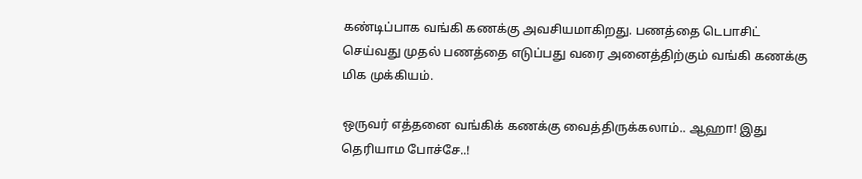கண்டிப்பாக வங்கி கணக்கு அவசியமாகிறது. பணத்தை டெபாசிட் செய்வது முதல் பணத்தை எடுப்பது வரை அனைத்திற்கும் வங்கி கணக்கு மிக முக்கியம்.

ஒருவர் எத்தனை வங்கிக் கணக்கு வைத்திருக்கலாம்.. ஆஹா! இது தெரியாம போச்சே..!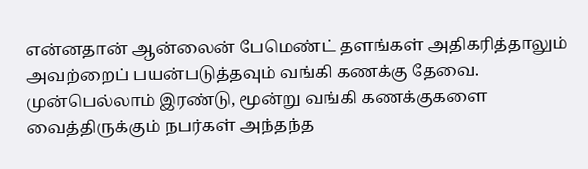என்னதான் ஆன்லைன் பேமெண்ட் தளங்கள் அதிகரித்தாலும் அவற்றைப் பயன்படுத்தவும் வங்கி கணக்கு தேவை. முன்பெல்லாம் இரண்டு, மூன்று வங்கி கணக்குகளை வைத்திருக்கும் நபர்கள் அந்தந்த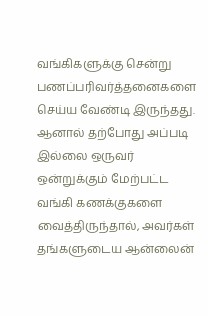வங்கிகளுக்கு சென்று பணப்பரிவர்த்தனைகளை செய்ய வேண்டி இருந்தது. ஆனால் தற்போது அப்படி இல்லை ஒருவர் ஒன்றுக்கும் மேற்பட்ட வங்கி கணக்குகளை வைத்திருந்தால், அவர்கள் தங்களுடைய ஆன்லைன்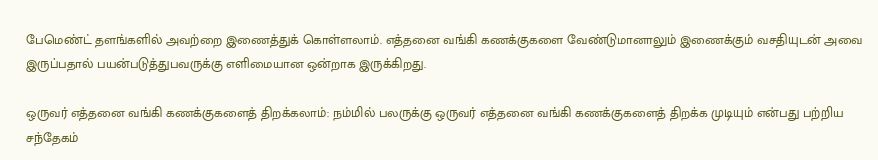பேமெண்ட் தளங்களில் அவற்றை இணைத்துக் கொள்ளலாம். எத்தனை வங்கி கணக்குகளை வேண்டுமானாலும் இணைக்கும் வசதியுடன் அவை இருப்பதால் பயன்படுத்துபவருக்கு எளிமையான ஒன்றாக இருக்கிறது.

ஒருவர் எத்தனை வங்கி கணக்குகளைத் திறக்கலாம்: நம்மில் பலருக்கு ஒருவர் எத்தனை வங்கி கணக்குகளைத் திறக்க முடியும் என்பது பற்றிய சந்தேகம்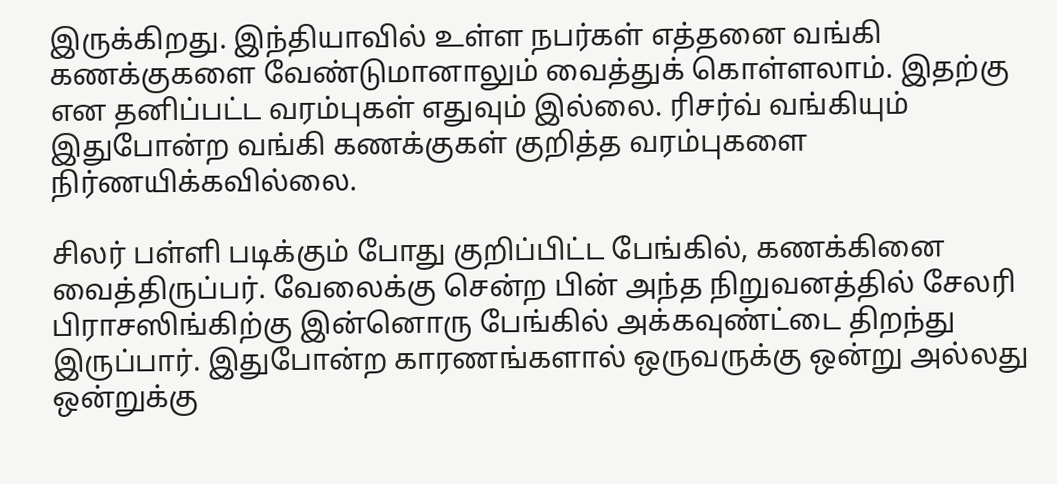இருக்கிறது. இந்தியாவில் உள்ள நபர்கள் எத்தனை வங்கி கணக்குகளை வேண்டுமானாலும் வைத்துக் கொள்ளலாம். இதற்கு என தனிப்பட்ட வரம்புகள் எதுவும் இல்லை. ரிசர்வ் வங்கியும் இதுபோன்ற வங்கி கணக்குகள் குறித்த வரம்புகளை நிர்ணயிக்கவில்லை.

சிலர் பள்ளி படிக்கும் போது குறிப்பிட்ட பேங்கில், கணக்கினை வைத்திருப்பர். வேலைக்கு சென்ற பின் அந்த நிறுவனத்தில் சேலரி பிராசஸிங்கிற்கு இன்னொரு பேங்கில் அக்கவுண்ட்டை திறந்து இருப்பார். இதுபோன்ற காரணங்களால் ஒருவருக்கு ஒன்று அல்லது ஒன்றுக்கு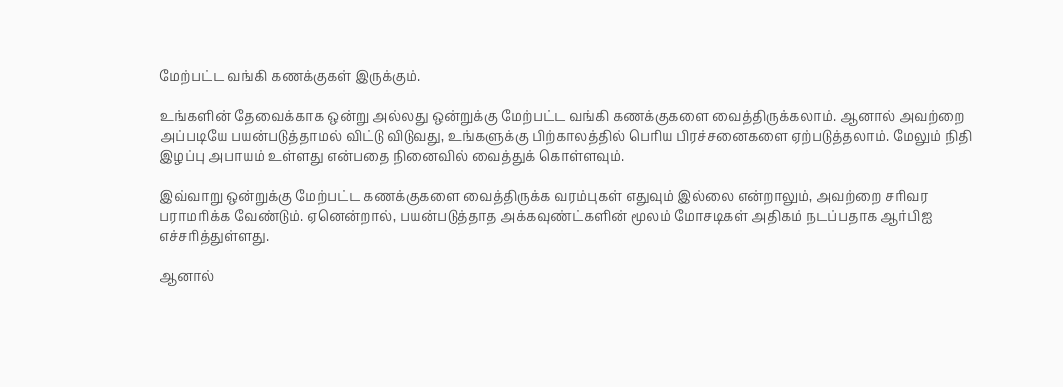மேற்பட்ட வங்கி கணக்குகள் இருக்கும்.

உங்களின் தேவைக்காக ஒன்று அல்லது ஒன்றுக்கு மேற்பட்ட வங்கி கணக்குகளை வைத்திருக்கலாம். ஆனால் அவற்றை அப்படியே பயன்படுத்தாமல் விட்டு விடுவது, உங்களுக்கு பிற்காலத்தில் பெரிய பிரச்சனைகளை ஏற்படுத்தலாம். மேலும் நிதி இழப்பு அபாயம் உள்ளது என்பதை நினைவில் வைத்துக் கொள்ளவும்.

இவ்வாறு ஒன்றுக்கு மேற்பட்ட கணக்குகளை வைத்திருக்க வரம்புகள் எதுவும் இல்லை என்றாலும், அவற்றை சரிவர பராமரிக்க வேண்டும். ஏனென்றால், பயன்படுத்தாத அக்கவுண்ட்களின் மூலம் மோசடிகள் அதிகம் நடப்பதாக ஆர்பிஐ எச்சரித்துள்ளது.

ஆனால்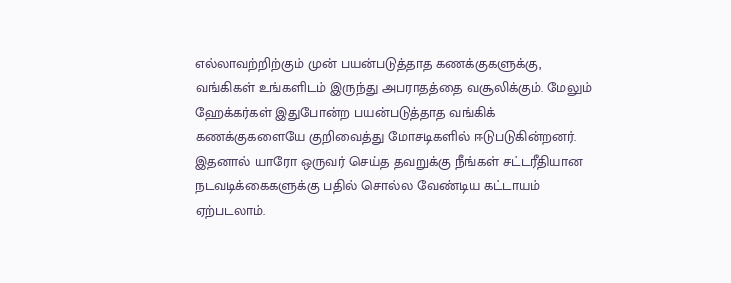எல்லாவற்றிற்கும் முன் பயன்படுத்தாத கணக்குகளுக்கு, வங்கிகள் உங்களிடம் இருந்து அபராதத்தை வசூலிக்கும். மேலும் ஹேக்கர்கள் இதுபோன்ற பயன்படுத்தாத வங்கிக் கணக்குகளையே குறிவைத்து மோசடிகளில் ஈடுபடுகின்றனர். இதனால் யாரோ ஒருவர் செய்த தவறுக்கு நீங்கள் சட்டரீதியான நடவடிக்கைகளுக்கு பதில் சொல்ல வேண்டிய கட்டாயம் ஏற்படலாம்.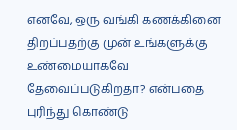எனவே, ஒரு வங்கி கணக்கினை திறப்பதற்கு முன் உங்களுக்கு உண்மையாகவே தேவைப்படுகிறதா? என்பதை புரிந்து கொண்டு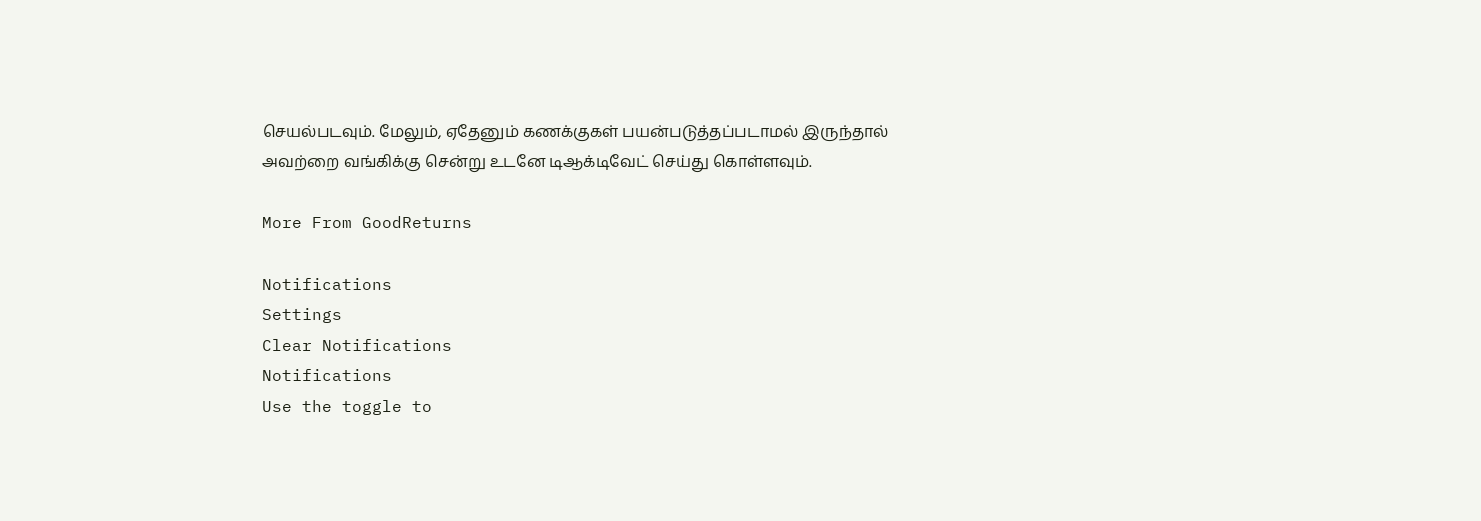செயல்படவும். மேலும், ஏதேனும் கணக்குகள் பயன்படுத்தப்படாமல் இருந்தால் அவற்றை வங்கிக்கு சென்று உடனே டிஆக்டிவேட் செய்து கொள்ளவும்.

More From GoodReturns

Notifications
Settings
Clear Notifications
Notifications
Use the toggle to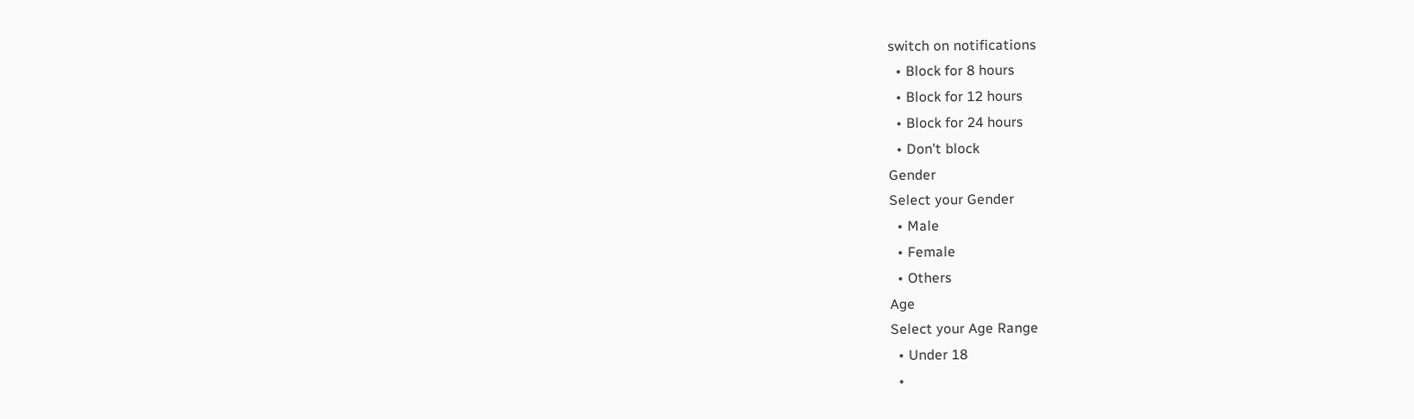switch on notifications
  • Block for 8 hours
  • Block for 12 hours
  • Block for 24 hours
  • Don't block
Gender
Select your Gender
  • Male
  • Female
  • Others
Age
Select your Age Range
  • Under 18
  •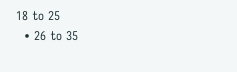18 to 25
  • 26 to 35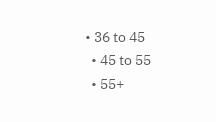• 36 to 45
  • 45 to 55
  • 55+